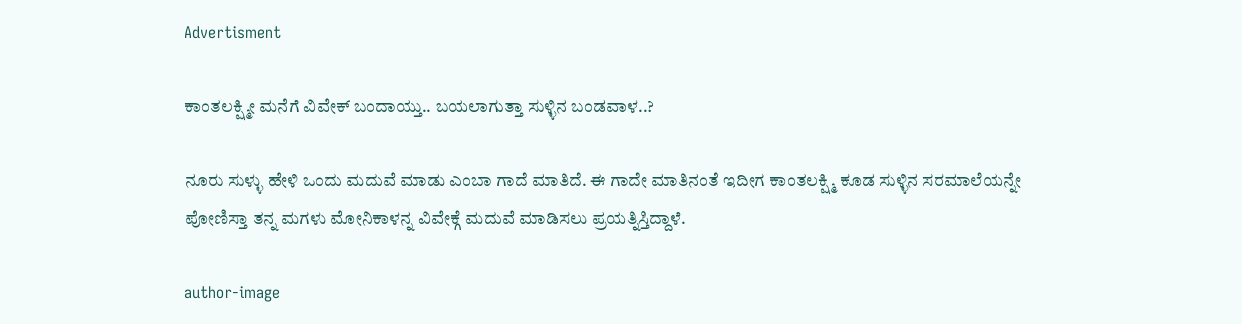Advertisment

ಕಾಂತಲಕ್ಷ್ಮೀ ಮನೆಗೆ ವಿವೇಕ್ ಬಂದಾಯ್ತು.. ಬಯಲಾಗುತ್ತಾ ಸುಳ್ಳಿನ ಬಂಡವಾಳ..?

ನೂರು ಸುಳ್ಳು ಹೇಳಿ ಒಂದು ಮದುವೆ ಮಾಡು ಎಂಬಾ ಗಾದೆ ಮಾತಿದೆ. ಈ ಗಾದೇ ಮಾತಿನಂತೆ ಇದೀಗ ಕಾಂತಲಕ್ಷ್ಮಿ ಕೂಡ ಸುಳ್ಳಿನ ಸರಮಾಲೆಯನ್ನೇ ಪೋಣಿಸ್ತಾ ತನ್ನ ಮಗಳು ಮೋನಿಕಾಳನ್ನ ವಿವೇಕ್ಗೆ ಮದುವೆ ಮಾಡಿಸಲು ಪ್ರಯತ್ನಿಸ್ತಿದ್ದಾಳೆ.

author-image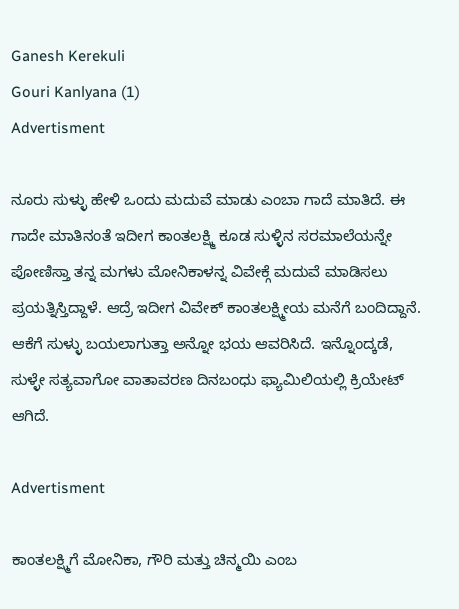Ganesh Kerekuli
Gouri Kanlyana (1)
Advertisment

ನೂರು ಸುಳ್ಳು ಹೇಳಿ ಒಂದು ಮದುವೆ ಮಾಡು ಎಂಬಾ ಗಾದೆ ಮಾತಿದೆ. ಈ ಗಾದೇ ಮಾತಿನಂತೆ ಇದೀಗ ಕಾಂತಲಕ್ಷ್ಮಿ ಕೂಡ ಸುಳ್ಳಿನ ಸರಮಾಲೆಯನ್ನೇ ಪೋಣಿಸ್ತಾ ತನ್ನ ಮಗಳು ಮೋನಿಕಾಳನ್ನ ವಿವೇಕ್ಗೆ ಮದುವೆ ಮಾಡಿಸಲು ಪ್ರಯತ್ನಿಸ್ತಿದ್ದಾಳೆ. ಆದ್ರೆ ಇದೀಗ ವಿವೇಕ್ ಕಾಂತಲಕ್ಷ್ಮೀಯ ಮನೆಗೆ ಬಂದಿದ್ದಾನೆ. ಆಕೆಗೆ ಸುಳ್ಳು ಬಯಲಾಗುತ್ತಾ ಅನ್ನೋ ಭಯ ಆವರಿಸಿದೆ. ಇನ್ನೊಂದ್ಕಡೆ, ಸುಳ್ಳೇ ಸತ್ಯವಾಗೋ ವಾತಾವರಣ ದಿನಬಂಧು ಫ್ಯಾಮಿಲಿಯಲ್ಲಿ ಕ್ರಿಯೇಟ್ ಆಗಿದೆ.

Advertisment

ಕಾಂತಲಕ್ಷ್ಮಿಗೆ ಮೋನಿಕಾ, ಗೌರಿ ಮತ್ತು ಚಿನ್ಮಯಿ ಎಂಬ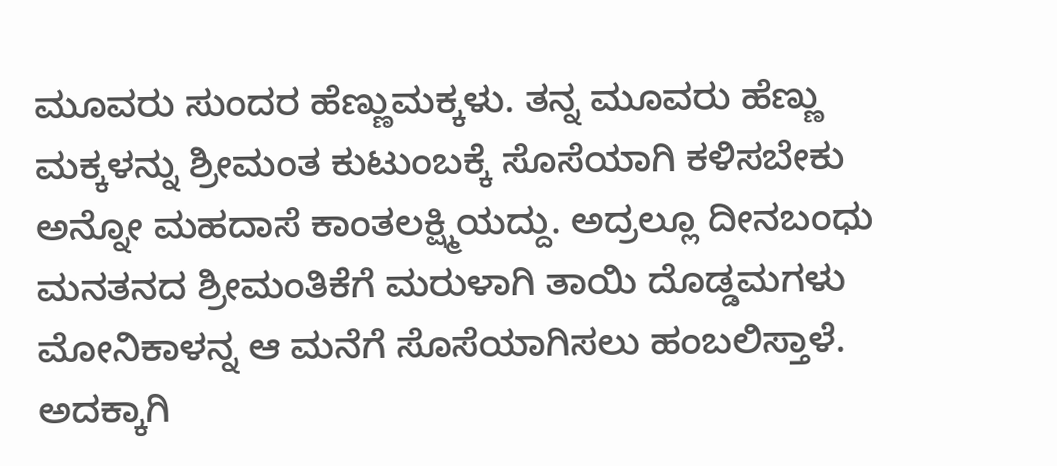ಮೂವರು ಸುಂದರ ಹೆಣ್ಣುಮಕ್ಕಳು. ತನ್ನ ಮೂವರು ಹೆಣ್ಣು ಮಕ್ಕಳನ್ನು ಶ್ರೀಮಂತ ಕುಟುಂಬಕ್ಕೆ ಸೊಸೆಯಾಗಿ ಕಳಿಸಬೇಕು ಅನ್ನೋ ಮಹದಾಸೆ ಕಾಂತಲಕ್ಷ್ಮಿಯದ್ದು. ಅದ್ರಲ್ಲೂ ದೀನಬಂಧು ಮನತನದ ಶ್ರೀಮಂತಿಕೆಗೆ ಮರುಳಾಗಿ ತಾಯಿ ದೊಡ್ಡಮಗಳು ಮೋನಿಕಾಳನ್ನ ಆ ಮನೆಗೆ ಸೊಸೆಯಾಗಿಸಲು ಹಂಬಲಿಸ್ತಾಳೆ. ಅದಕ್ಕಾಗಿ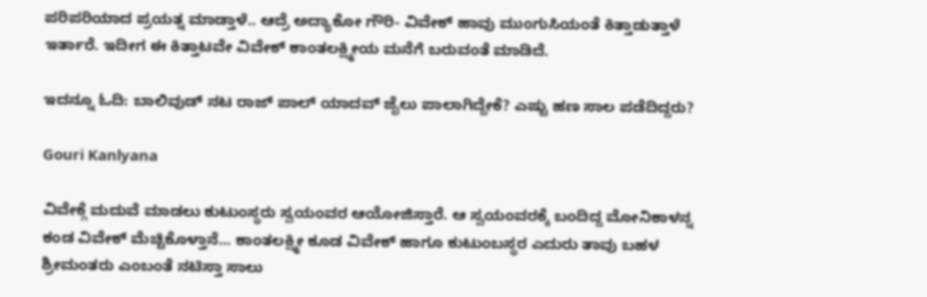ಪರಿಪರಿಯಾದ ಪ್ರಯತ್ನ ಮಾಡ್ತಾಳೆ.. ಆದ್ರೆ ಅದ್ಯಾಕೋ ಗೌರಿ- ವಿವೇಕ್ ಹಾವು ಮುಂಗುಸಿಯಂತೆ ಕಿತ್ತಾಡುತ್ತಾಳೆ ಇರ್ತಾರೆ. ಇದೀಗ ಈ ಕಿತ್ತಾಟವೇ ವಿವೇಕ್ ಕಾಂತಲಕ್ಷ್ಮೀಯ ಮನೆಗೆ ಬರುವಂತೆ ಮಾಡಿದೆ.

ಇದನ್ನೂ ಓದಿ: ಬಾಲಿವುಡ್ ನಟ ರಾಜ್ ಪಾಲ್ ಯಾದವ್ ಜೈಲು ಪಾಲಾಗಿದ್ದೇಕೆ? ಎಷ್ಟು ಹಣ ಸಾಲ ಪಡೆದಿದ್ದರು?

Gouri Kanlyana

ವಿವೇಕ್ಗೆ ಮದುವೆ ಮಾಡಲು ಕುಟುಂಸ್ಥರು ಸ್ವಯಂವರ ಆಯೋಜಿಸ್ತಾರೆ. ಆ ಸ್ವಯಂವರಕ್ಕೆ ಬಂದಿದ್ದ ಮೋನಿಕಾಳನ್ನ ಕಂಡ ವಿವೇಕ್ ಮೆಚ್ಚಿಕೊಳ್ತಾನೆ... ಕಾಂತಲಕ್ಷ್ಮೀ ಕೂಡ ವಿವೇಕ್ ಹಾಗೂ ಕುಟುಂಬಸ್ಥರ ಎದುರು ತಾವು ಬಹಳ ಶ್ರೀಮಂತರು ಎಂಬಂತೆ ನಟಿಸ್ತಾ ಸಾಲು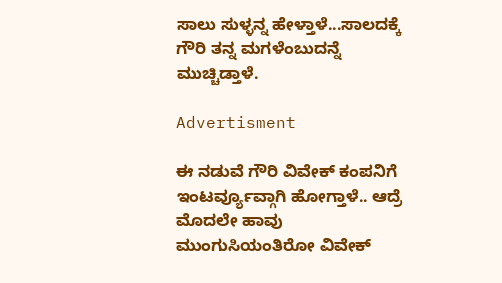ಸಾಲು ಸುಳ್ಳನ್ನ ಹೇಳ್ತಾಳೆ...ಸಾಲದಕ್ಕೆ ಗೌರಿ ತನ್ನ ಮಗಳೆಂಬುದನ್ನೆ ಮುಚ್ಚಿಡ್ತಾಳೆ.

Advertisment

ಈ ನಡುವೆ ಗೌರಿ ವಿವೇಕ್ ಕಂಪನಿಗೆ ಇಂಟರ್ವ್ಯೂವ್ಗಾಗಿ ಹೋಗ್ತಾಳೆ.. ಆದ್ರೆ ಮೊದಲೇ ಹಾವು ಮುಂಗುಸಿಯಂತಿರೋ ವಿವೇಕ್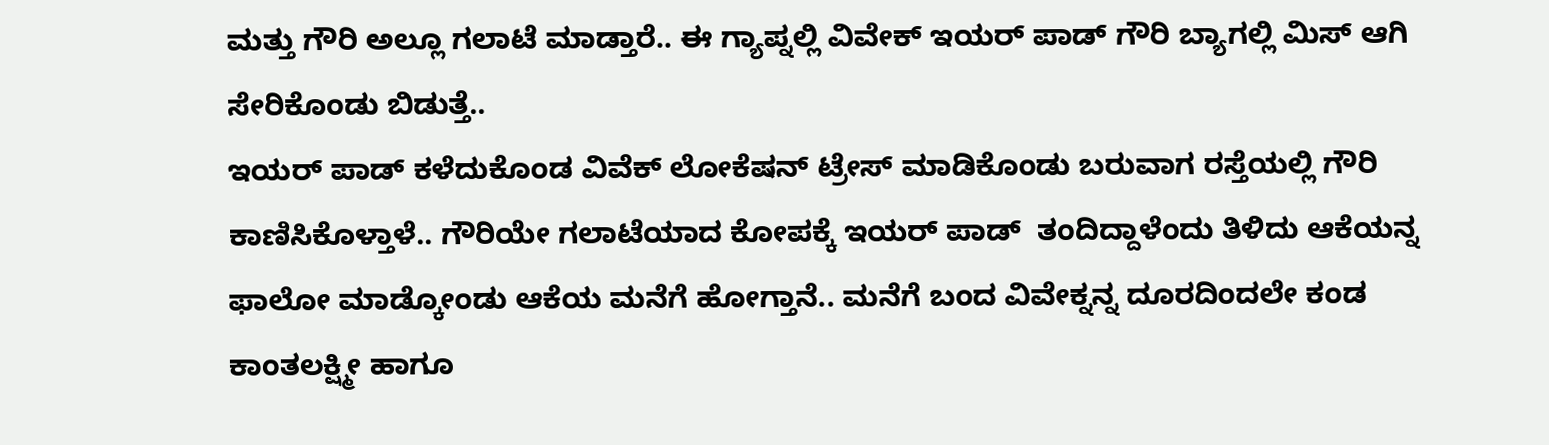ಮತ್ತು ಗೌರಿ ಅಲ್ಲೂ ಗಲಾಟೆ ಮಾಡ್ತಾರೆ.. ಈ ಗ್ಯಾಪ್ನಲ್ಲಿ ವಿವೇಕ್ ಇಯರ್ ಪಾಡ್ ಗೌರಿ ಬ್ಯಾಗಲ್ಲಿ ಮಿಸ್ ಆಗಿ ಸೇರಿಕೊಂಡು ಬಿಡುತ್ತೆ..
ಇಯರ್ ಪಾಡ್ ಕಳೆದುಕೊಂಡ ವಿವೆಕ್ ಲೋಕೆಷನ್ ಟ್ರೇಸ್ ಮಾಡಿಕೊಂಡು ಬರುವಾಗ ರಸ್ತೆಯಲ್ಲಿ ಗೌರಿ ಕಾಣಿಸಿಕೊಳ್ತಾಳೆ.. ಗೌರಿಯೇ ಗಲಾಟೆಯಾದ ಕೋಪಕ್ಕೆ ಇಯರ್ ಪಾಡ್  ತಂದಿದ್ದಾಳೆಂದು ತಿಳಿದು ಆಕೆಯನ್ನ  ಫಾಲೋ ಮಾಡ್ಕೋಂಡು ಆಕೆಯ ಮನೆಗೆ ಹೋಗ್ತಾನೆ.. ಮನೆಗೆ ಬಂದ ವಿವೇಕ್ನನ್ನ ದೂರದಿಂದಲೇ ಕಂಡ ಕಾಂತಲಕ್ಷ್ಮೀ ಹಾಗೂ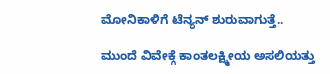ಮೋನಿಕಾಳಿಗೆ ಟೆನ್ಯನ್ ಶುರುವಾಗುತ್ತೆ..

ಮುಂದೆ ವಿವೇಕ್ಗೆ ಕಾಂತಲಕ್ಷ್ಮೀಯ ಅಸಲಿಯತ್ತು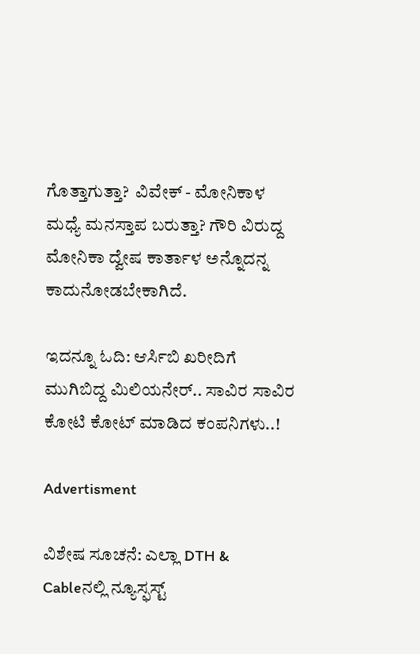ಗೊತ್ತಾಗುತ್ತಾ?  ವಿವೇಕ್ - ಮೋನಿಕಾಳ ಮಧ್ಯೆ ಮನಸ್ತಾಪ ಬರುತ್ತಾ? ಗೌರಿ ವಿರುದ್ದ ಮೋನಿಕಾ ದ್ವೇಷ ಕಾರ್ತಾಳ ಅನ್ನೊದನ್ನ ಕಾದುನೋಡಬೇಕಾಗಿದೆ.

ಇದನ್ನೂ ಓದಿ: ಆರ್ಸಿಬಿ ಖರೀದಿಗೆ ಮುಗಿಬಿದ್ದ ಮಿಲಿಯನೇರ್.. ಸಾವಿರ ಸಾವಿರ ಕೋಟಿ ಕೋಟ್ ಮಾಡಿದ ಕಂಪನಿಗಳು..!

Advertisment

ವಿಶೇಷ ಸೂಚನೆ: ಎಲ್ಲಾ DTH & Cableನಲ್ಲಿ ನ್ಯೂಸ್ಫಸ್ಟ್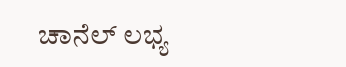ಚಾನೆಲ್ ಲಭ್ಯ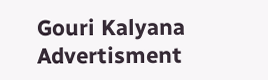Gouri Kalyana
Advertisment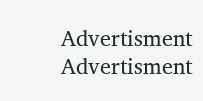Advertisment
Advertisment